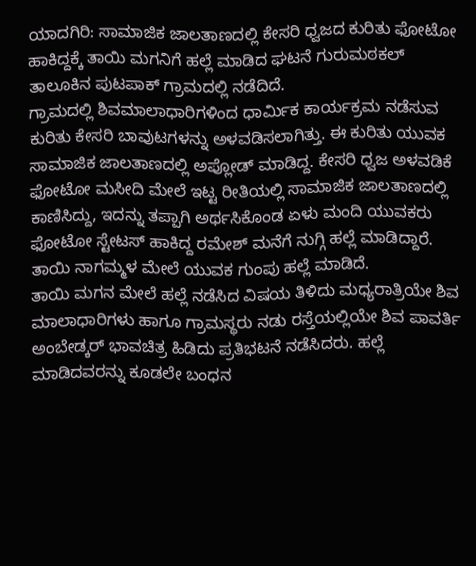ಯಾದಗಿರಿ: ಸಾಮಾಜಿಕ ಜಾಲತಾಣದಲ್ಲಿ ಕೇಸರಿ ಧ್ವಜದ ಕುರಿತು ಫೋಟೋ ಹಾಕಿದ್ದಕ್ಕೆ ತಾಯಿ ಮಗನಿಗೆ ಹಲ್ಲೆ ಮಾಡಿದ ಘಟನೆ ಗುರುಮಠಕಲ್ ತಾಲೂಕಿನ ಪುಟಪಾಕ್ ಗ್ರಾಮದಲ್ಲಿ ನಡೆದಿದೆ.
ಗ್ರಾಮದಲ್ಲಿ ಶಿವಮಾಲಾಧಾರಿಗಳಿಂದ ಧಾರ್ಮಿಕ ಕಾರ್ಯಕ್ರಮ ನಡೆಸುವ ಕುರಿತು ಕೇಸರಿ ಬಾವುಟಗಳನ್ನು ಅಳವಡಿಸಲಾಗಿತ್ತು. ಈ ಕುರಿತು ಯುವಕ ಸಾಮಾಜಿಕ ಜಾಲತಾಣದಲ್ಲಿ ಅಪ್ಲೋಡ್ ಮಾಡಿದ್ದ. ಕೇಸರಿ ಧ್ವಜ ಅಳವಡಿಕೆ ಫೋಟೋ ಮಸೀದಿ ಮೇಲೆ ಇಟ್ಟ ರೀತಿಯಲ್ಲಿ ಸಾಮಾಜಿಕ ಜಾಲತಾಣದಲ್ಲಿ ಕಾಣಿಸಿದ್ದು, ಇದನ್ನು ತಪ್ಪಾಗಿ ಅರ್ಥಸಿಕೊಂಡ ಏಳು ಮಂದಿ ಯುವಕರು ಫೋಟೋ ಸ್ಟೇಟಸ್ ಹಾಕಿದ್ದ ರಮೇಶ್ ಮನೆಗೆ ನುಗ್ಗಿ ಹಲ್ಲೆ ಮಾಡಿದ್ದಾರೆ. ತಾಯಿ ನಾಗಮ್ಮಳ ಮೇಲೆ ಯುವಕ ಗುಂಪು ಹಲ್ಲೆ ಮಾಡಿದೆ.
ತಾಯಿ ಮಗನ ಮೇಲೆ ಹಲ್ಲೆ ನಡೆಸಿದ ವಿಷಯ ತಿಳಿದು ಮಧ್ಯರಾತ್ರಿಯೇ ಶಿವ ಮಾಲಾಧಾರಿಗಳು ಹಾಗೂ ಗ್ರಾಮಸ್ಥರು ನಡು ರಸ್ತೆಯಲ್ಲಿಯೇ ಶಿವ ಪಾವರ್ತಿ ಅಂಬೇಡ್ಕರ್ ಭಾವಚಿತ್ರ ಹಿಡಿದು ಪ್ರತಿಭಟನೆ ನಡೆಸಿದರು. ಹಲ್ಲೆ ಮಾಡಿದವರನ್ನು ಕೂಡಲೇ ಬಂಧನ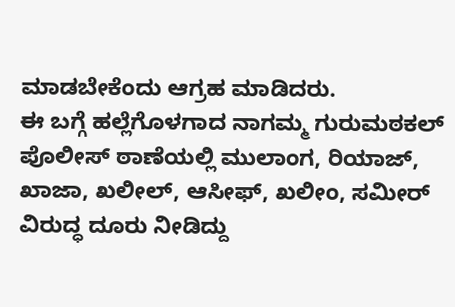ಮಾಡಬೇಕೆಂದು ಆಗ್ರಹ ಮಾಡಿದರು.
ಈ ಬಗ್ಗೆ ಹಲ್ಲೆಗೊಳಗಾದ ನಾಗಮ್ಮ ಗುರುಮಠಕಲ್ ಪೊಲೀಸ್ ಠಾಣೆಯಲ್ಲಿ ಮುಲಾಂಗ, ರಿಯಾಜ್, ಖಾಜಾ, ಖಲೀಲ್, ಆಸೀಫ್, ಖಲೀಂ, ಸಮೀರ್ ವಿರುದ್ಧ ದೂರು ನೀಡಿದ್ದು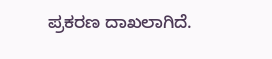ಪ್ರಕರಣ ದಾಖಲಾಗಿದೆ.